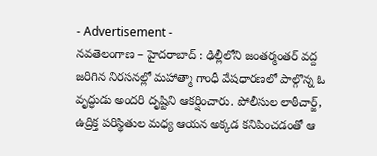- Advertisement -
నవతెలంగాణ – హైదరాబాద్ : ఢిల్లీలోని జంతర్మంతర్ వద్ద జరిగిన నిరసనల్లో మహాత్మా గాంధీ వేషధారణలో పాల్గొన్న ఓ వృద్ధుడు అందరి దృష్టిని ఆకర్షించారు. పోలీసుల లాఠీచార్జ్, ఉద్రిక్త పరిస్థితుల మధ్య ఆయన అక్కడ కనిపించడంతో ఆ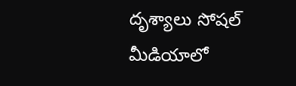దృశ్యాలు సోషల్ మీడియాలో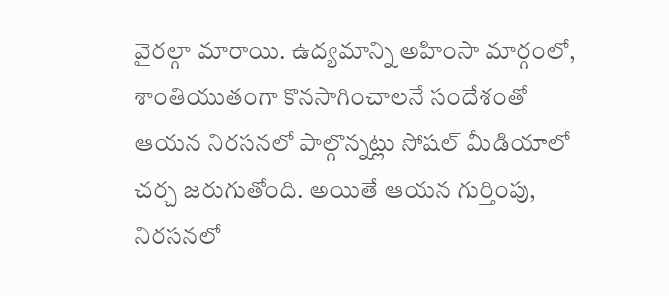వైరల్గా మారాయి. ఉద్యమాన్ని అహింసా మార్గంలో, శాంతియుతంగా కొనసాగించాలనే సందేశంతో ఆయన నిరసనలో పాల్గొన్నట్లు సోషల్ మీడియాలో చర్చ జరుగుతోంది. అయితే ఆయన గుర్తింపు, నిరసనలో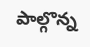పాల్గొన్న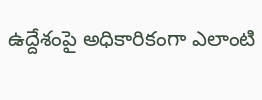ఉద్దేశంపై అధికారికంగా ఎలాంటి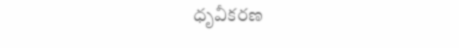ధృవీకరణ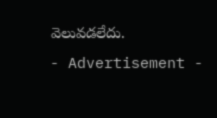వెలువడలేదు.
- Advertisement -